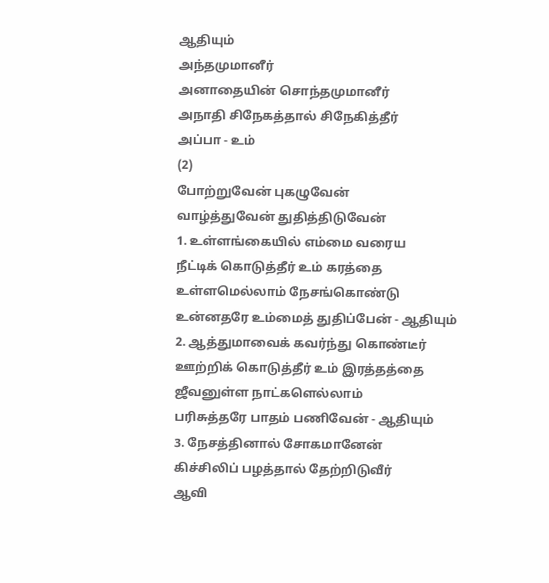ஆதியும்
அந்தமுமானீர்
அனாதையின் சொந்தமுமானீர்
அநாதி சிநேகத்தால் சிநேகித்தீர்
அப்பா - உம்
(2)
போற்றுவேன் புகழுவேன்
வாழ்த்துவேன் துதித்திடுவேன்
1. உள்ளங்கையில் எம்மை வரைய
நீட்டிக் கொடுத்தீர் உம் கரத்தை
உள்ளமெல்லாம் நேசங்கொண்டு
உன்னதரே உம்மைத் துதிப்பேன் - ஆதியும்
2. ஆத்துமாவைக் கவர்ந்து கொண்டீர்
ஊற்றிக் கொடுத்தீர் உம் இரத்தத்தை
ஜீவனுள்ள நாட்களெல்லாம்
பரிசுத்தரே பாதம் பணிவேன் - ஆதியும்
3. நேசத்தினால் சோகமானேன்
கிச்சிலிப் பழத்தால் தேற்றிடுவீர்
ஆவி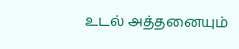உடல் அத்தனையும்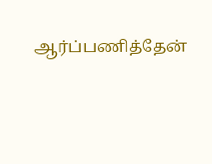ஆர்ப்பணித்தேன்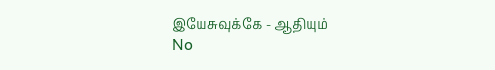இயேசுவுக்கே - ஆதியும்
No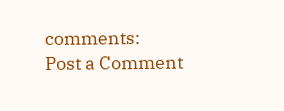comments:
Post a Comment